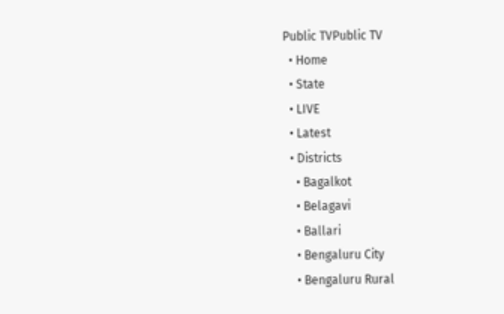Public TVPublic TV
  • Home
  • State
  • LIVE
  • Latest
  • Districts
    • Bagalkot
    • Belagavi
    • Ballari
    • Bengaluru City
    • Bengaluru Rural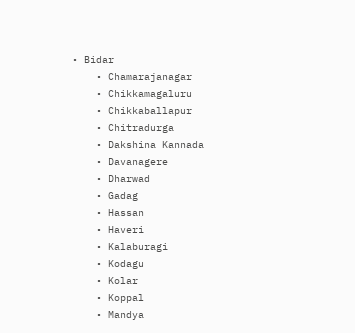• Bidar
    • Chamarajanagar
    • Chikkamagaluru
    • Chikkaballapur
    • Chitradurga
    • Dakshina Kannada
    • Davanagere
    • Dharwad
    • Gadag
    • Hassan
    • Haveri
    • Kalaburagi
    • Kodagu
    • Kolar
    • Koppal
    • Mandya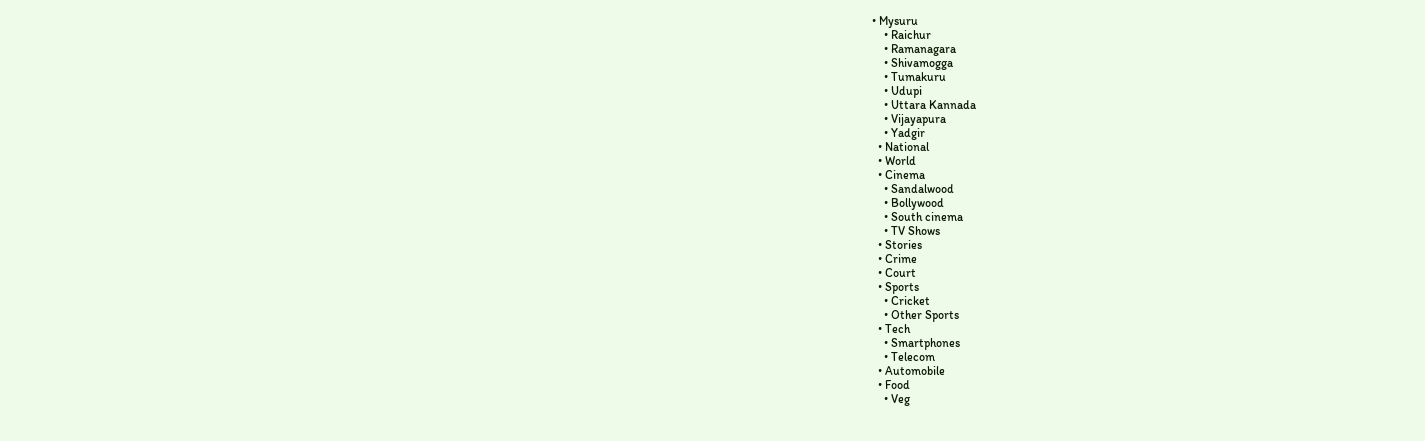• Mysuru
    • Raichur
    • Ramanagara
    • Shivamogga
    • Tumakuru
    • Udupi
    • Uttara Kannada
    • Vijayapura
    • Yadgir
  • National
  • World
  • Cinema
    • Sandalwood
    • Bollywood
    • South cinema
    • TV Shows
  • Stories
  • Crime
  • Court
  • Sports
    • Cricket
    • Other Sports
  • Tech
    • Smartphones
    • Telecom
  • Automobile
  • Food
    • Veg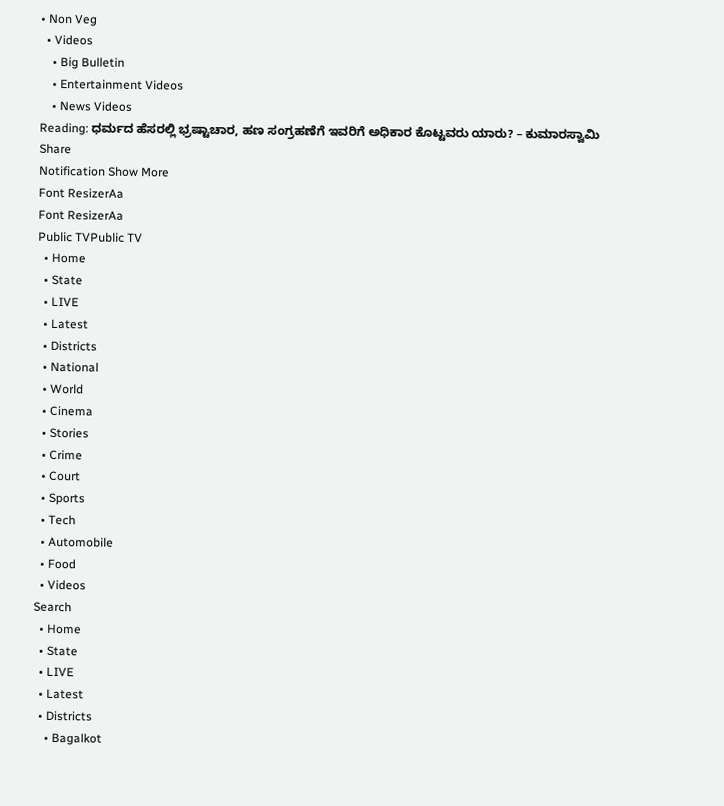• Non Veg
  • Videos
    • Big Bulletin
    • Entertainment Videos
    • News Videos
Reading: ಧರ್ಮದ ಹೆಸರಲ್ಲಿ ಭ್ರಷ್ಟಾಚಾರ, ಹಣ ಸಂಗ್ರಹಣೆಗೆ ಇವರಿಗೆ ಅಧಿಕಾರ ಕೊಟ್ಟವರು ಯಾರು? – ಕುಮಾರಸ್ವಾಮಿ
Share
Notification Show More
Font ResizerAa
Font ResizerAa
Public TVPublic TV
  • Home
  • State
  • LIVE
  • Latest
  • Districts
  • National
  • World
  • Cinema
  • Stories
  • Crime
  • Court
  • Sports
  • Tech
  • Automobile
  • Food
  • Videos
Search
  • Home
  • State
  • LIVE
  • Latest
  • Districts
    • Bagalkot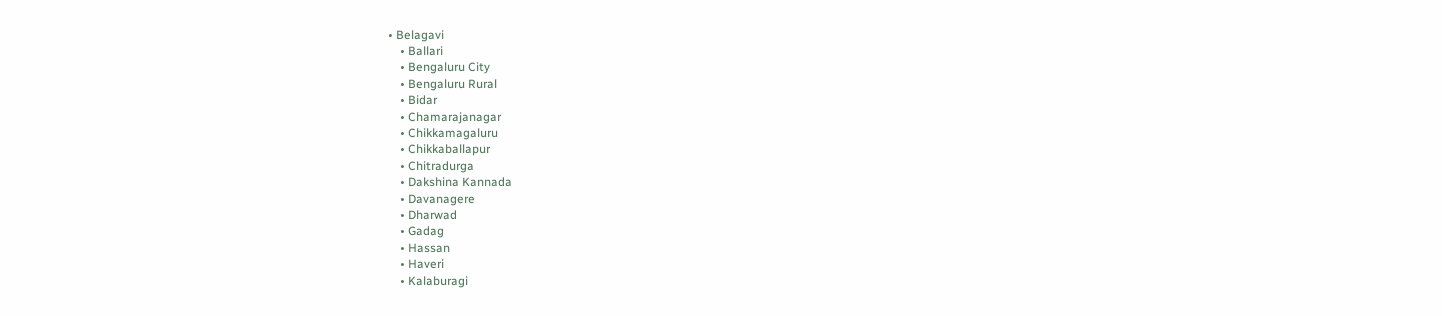• Belagavi
    • Ballari
    • Bengaluru City
    • Bengaluru Rural
    • Bidar
    • Chamarajanagar
    • Chikkamagaluru
    • Chikkaballapur
    • Chitradurga
    • Dakshina Kannada
    • Davanagere
    • Dharwad
    • Gadag
    • Hassan
    • Haveri
    • Kalaburagi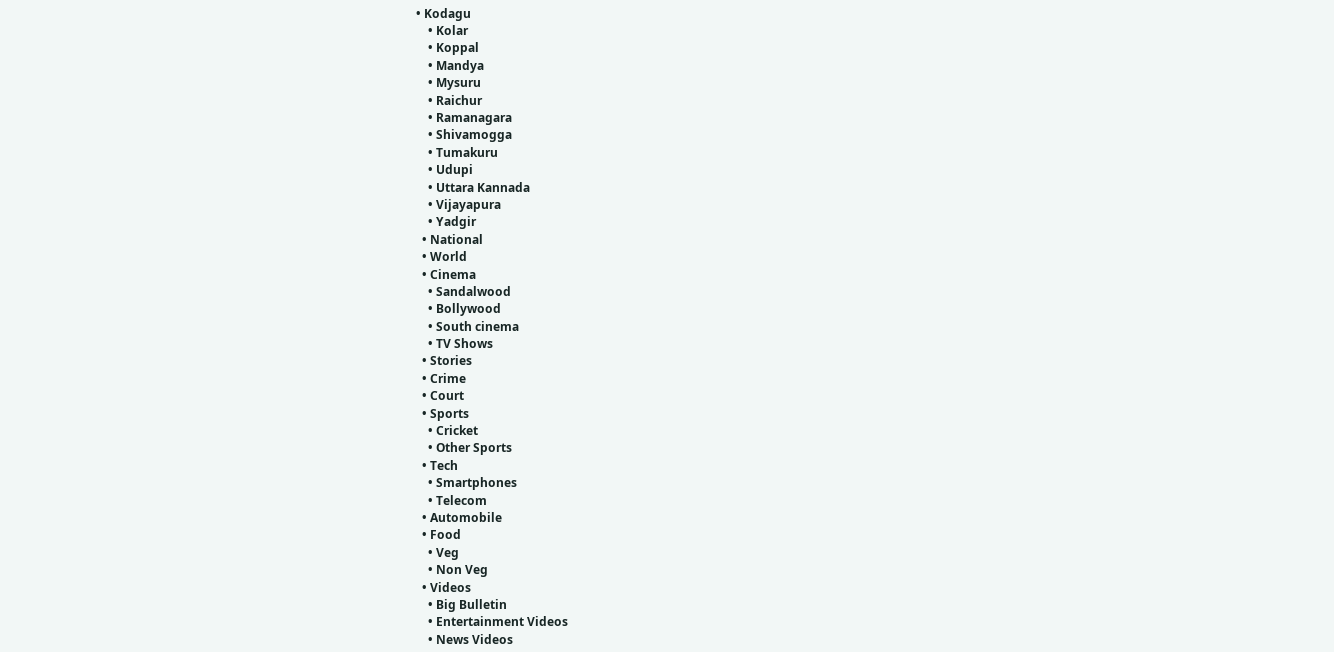• Kodagu
    • Kolar
    • Koppal
    • Mandya
    • Mysuru
    • Raichur
    • Ramanagara
    • Shivamogga
    • Tumakuru
    • Udupi
    • Uttara Kannada
    • Vijayapura
    • Yadgir
  • National
  • World
  • Cinema
    • Sandalwood
    • Bollywood
    • South cinema
    • TV Shows
  • Stories
  • Crime
  • Court
  • Sports
    • Cricket
    • Other Sports
  • Tech
    • Smartphones
    • Telecom
  • Automobile
  • Food
    • Veg
    • Non Veg
  • Videos
    • Big Bulletin
    • Entertainment Videos
    • News Videos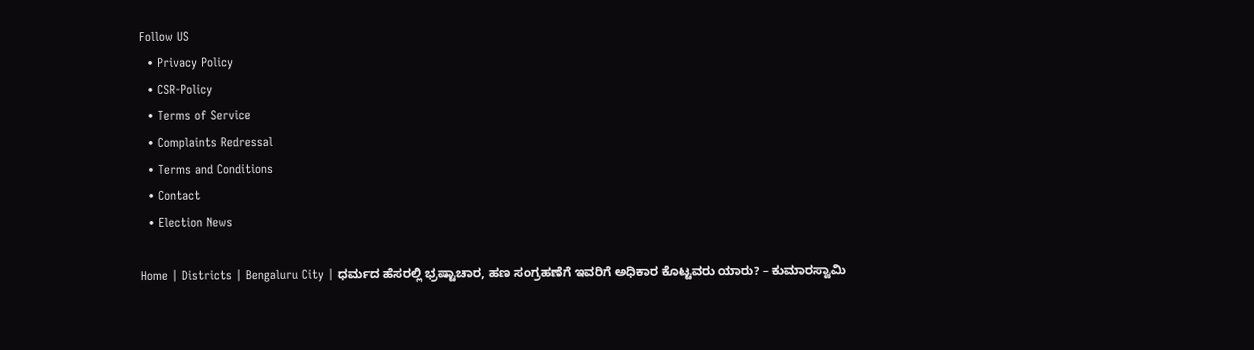Follow US
  • Privacy Policy
  • CSR-Policy
  • Terms of Service
  • Complaints Redressal
  • Terms and Conditions
  • Contact
  • Election News

Home | Districts | Bengaluru City | ಧರ್ಮದ ಹೆಸರಲ್ಲಿ ಭ್ರಷ್ಟಾಚಾರ, ಹಣ ಸಂಗ್ರಹಣೆಗೆ ಇವರಿಗೆ ಅಧಿಕಾರ ಕೊಟ್ಟವರು ಯಾರು? – ಕುಮಾರಸ್ವಾಮಿ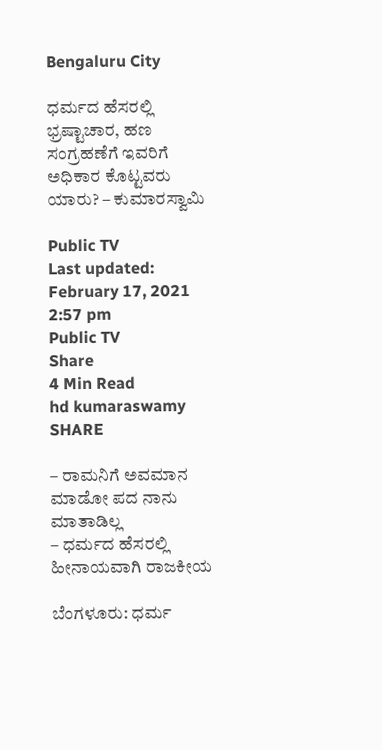Bengaluru City

ಧರ್ಮದ ಹೆಸರಲ್ಲಿ ಭ್ರಷ್ಟಾಚಾರ, ಹಣ ಸಂಗ್ರಹಣೆಗೆ ಇವರಿಗೆ ಅಧಿಕಾರ ಕೊಟ್ಟವರು ಯಾರು? – ಕುಮಾರಸ್ವಾಮಿ

Public TV
Last updated: February 17, 2021 2:57 pm
Public TV
Share
4 Min Read
hd kumaraswamy
SHARE

– ರಾಮನಿಗೆ ಅವಮಾನ ಮಾಡೋ ಪದ ನಾನು ಮಾತಾಡಿಲ್ಲ
– ಧರ್ಮದ ಹೆಸರಲ್ಲಿ ಹೀನಾಯವಾಗಿ ರಾಜಕೀಯ

ಬೆಂಗಳೂರು: ಧರ್ಮ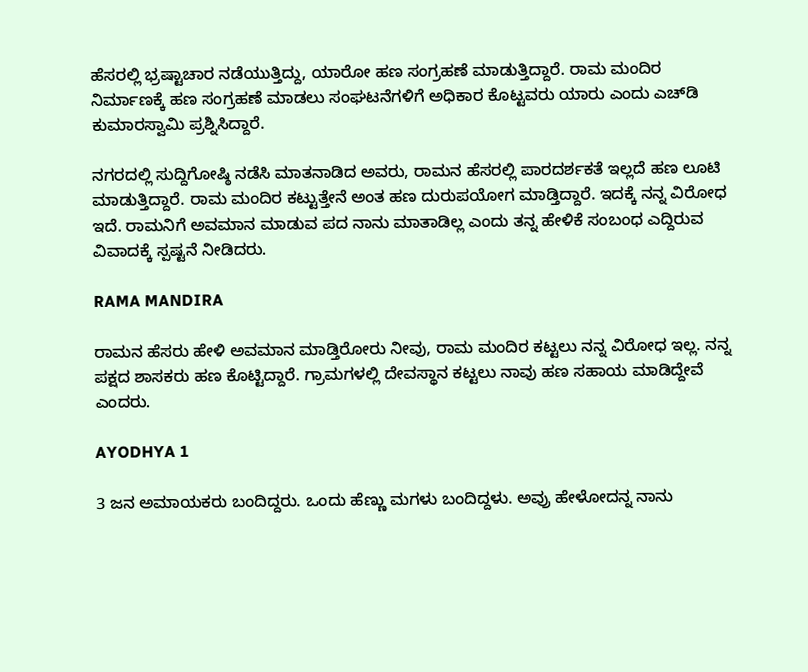ಹೆಸರಲ್ಲಿ ಭ್ರಷ್ಟಾಚಾರ ನಡೆಯುತ್ತಿದ್ದು, ಯಾರೋ ಹಣ ಸಂಗ್ರಹಣೆ ಮಾಡುತ್ತಿದ್ದಾರೆ. ರಾಮ ಮಂದಿರ ನಿರ್ಮಾಣಕ್ಕೆ ಹಣ ಸಂಗ್ರಹಣೆ ಮಾಡಲು ಸಂಘಟನೆಗಳಿಗೆ ಅಧಿಕಾರ ಕೊಟ್ಟವರು ಯಾರು ಎಂದು ಎಚ್‍ಡಿ ಕುಮಾರಸ್ವಾಮಿ ಪ್ರಶ್ನಿಸಿದ್ದಾರೆ.

ನಗರದಲ್ಲಿ ಸುದ್ದಿಗೋಷ್ಠಿ ನಡೆಸಿ ಮಾತನಾಡಿದ ಅವರು, ರಾಮನ ಹೆಸರಲ್ಲಿ ಪಾರದರ್ಶಕತೆ ಇಲ್ಲದೆ ಹಣ ಲೂಟಿ ಮಾಡುತ್ತಿದ್ದಾರೆ. ರಾಮ ಮಂದಿರ ಕಟ್ಟುತ್ತೇನೆ ಅಂತ ಹಣ ದುರುಪಯೋಗ ಮಾಡ್ತಿದ್ದಾರೆ. ಇದಕ್ಕೆ ನನ್ನ ವಿರೋಧ ಇದೆ. ರಾಮನಿಗೆ ಅವಮಾನ ಮಾಡುವ ಪದ ನಾನು ಮಾತಾಡಿಲ್ಲ ಎಂದು ತನ್ನ ಹೇಳಿಕೆ ಸಂಬಂಧ ಎದ್ದಿರುವ ವಿವಾದಕ್ಕೆ ಸ್ಪಷ್ಟನೆ ನೀಡಿದರು.

RAMA MANDIRA

ರಾಮನ ಹೆಸರು ಹೇಳಿ ಅವಮಾನ ಮಾಡ್ತಿರೋರು ನೀವು, ರಾಮ ಮಂದಿರ ಕಟ್ಟಲು ನನ್ನ ವಿರೋಧ ಇಲ್ಲ. ನನ್ನ ಪಕ್ಷದ ಶಾಸಕರು ಹಣ ಕೊಟ್ಟಿದ್ದಾರೆ. ಗ್ರಾಮಗಳಲ್ಲಿ ದೇವಸ್ಥಾನ ಕಟ್ಟಲು ನಾವು ಹಣ ಸಹಾಯ ಮಾಡಿದ್ದೇವೆ ಎಂದರು.

AYODHYA 1

3 ಜನ ಅಮಾಯಕರು ಬಂದಿದ್ದರು. ಒಂದು ಹೆಣ್ಣು ಮಗಳು ಬಂದಿದ್ದಳು. ಅವ್ರು ಹೇಳೋದನ್ನ ನಾನು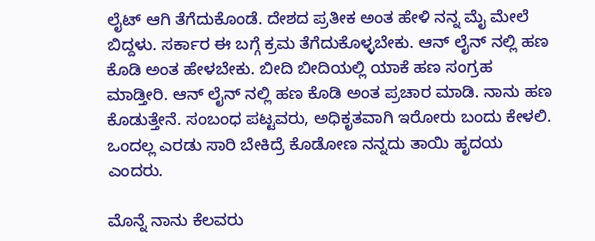ಲೈಟ್ ಆಗಿ ತೆಗೆದುಕೊಂಡೆ. ದೇಶದ ಪ್ರತೀಕ ಅಂತ ಹೇಳಿ ನನ್ನ ಮೈ ಮೇಲೆ ಬಿದ್ದಳು. ಸರ್ಕಾರ ಈ ಬಗ್ಗೆ ಕ್ರಮ ತೆಗೆದುಕೊಳ್ಳಬೇಕು. ಆನ್ ಲೈನ್ ನಲ್ಲಿ ಹಣ ಕೊಡಿ ಅಂತ ಹೇಳಬೇಕು. ಬೀದಿ ಬೀದಿಯಲ್ಲಿ ಯಾಕೆ ಹಣ ಸಂಗ್ರಹ ಮಾಡ್ತೀರಿ. ಆನ್ ಲೈನ್ ನಲ್ಲಿ ಹಣ ಕೊಡಿ ಅಂತ ಪ್ರಚಾರ ಮಾಡಿ. ನಾನು ಹಣ ಕೊಡುತ್ತೇನೆ. ಸಂಬಂಧ ಪಟ್ಟವರು, ಅಧಿಕೃತವಾಗಿ ಇರೋರು ಬಂದು ಕೇಳಲಿ. ಒಂದಲ್ಲ ಎರಡು ಸಾರಿ ಬೇಕಿದ್ರೆ ಕೊಡೋಣ ನನ್ನದು ತಾಯಿ ಹೃದಯ ಎಂದರು.

ಮೊನ್ನೆ ನಾನು ಕೆಲವರು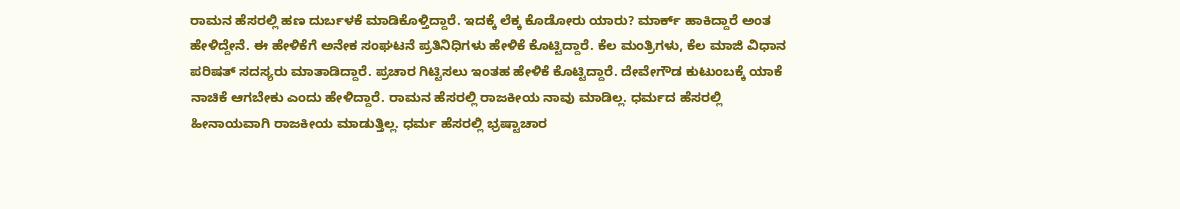ರಾಮನ ಹೆಸರಲ್ಲಿ ಹಣ ದುರ್ಬಳಕೆ ಮಾಡಿಕೊಳ್ತಿದ್ದಾರೆ. ಇದಕ್ಕೆ ಲೆಕ್ಕ ಕೊಡೋರು ಯಾರು? ಮಾರ್ಕ್ ಹಾಕಿದ್ದಾರೆ ಅಂತ ಹೇಳಿದ್ದೇನೆ. ಈ ಹೇಳಿಕೆಗೆ ಅನೇಕ ಸಂಘಟನೆ ಪ್ರತಿನಿಧಿಗಳು ಹೇಳಿಕೆ ಕೊಟ್ಟಿದ್ದಾರೆ. ಕೆಲ ಮಂತ್ರಿಗಳು, ಕೆಲ ಮಾಜಿ ವಿಧಾನ ಪರಿಷತ್ ಸದಸ್ಯರು ಮಾತಾಡಿದ್ದಾರೆ. ಪ್ರಚಾರ ಗಿಟ್ಟಿಸಲು ಇಂತಹ ಹೇಳಿಕೆ ಕೊಟ್ಟಿದ್ದಾರೆ. ದೇವೇಗೌಡ ಕುಟುಂಬಕ್ಕೆ ಯಾಕೆ ನಾಚಿಕೆ ಆಗಬೇಕು ಎಂದು ಹೇಳಿದ್ದಾರೆ. ರಾಮನ ಹೆಸರಲ್ಲಿ ರಾಜಕೀಯ ನಾವು ಮಾಡಿಲ್ಲ. ಧರ್ಮದ ಹೆಸರಲ್ಲಿ ಹೀನಾಯವಾಗಿ ರಾಜಕೀಯ ಮಾಡುತ್ತಿಲ್ಲ. ಧರ್ಮ ಹೆಸರಲ್ಲಿ ಭ್ರಷ್ಟಾಚಾರ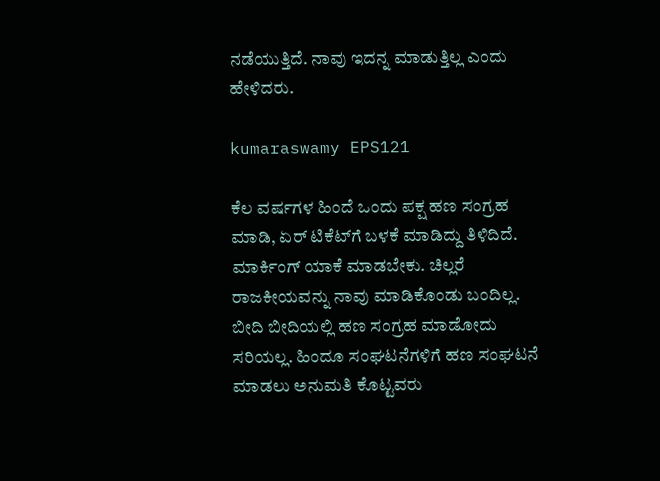ನಡೆಯುತ್ತಿದೆ. ನಾವು ಇದನ್ನ ಮಾಡುತ್ತಿಲ್ಲ ಎಂದು ಹೇಳಿದರು.

kumaraswamy EPS121

ಕೆಲ ವರ್ಷಗಳ ಹಿಂದೆ ಒಂದು ಪಕ್ಷ ಹಣ ಸಂಗ್ರಹ ಮಾಡಿ, ಏರ್ ಟಿಕೆಟ್‍ಗೆ ಬಳಕೆ ಮಾಡಿದ್ದು ತಿಳಿದಿದೆ. ಮಾರ್ಕಿಂಗ್ ಯಾಕೆ ಮಾಡಬೇಕು. ಚಿಲ್ಲರೆ ರಾಜಕೀಯವನ್ನು ನಾವು ಮಾಡಿಕೊಂಡು ಬಂದಿಲ್ಲ. ಬೀದಿ ಬೀದಿಯಲ್ಲಿ ಹಣ ಸಂಗ್ರಹ ಮಾಡೋದು ಸರಿಯಲ್ಲ. ಹಿಂದೂ ಸಂಘಟನೆಗಳಿಗೆ ಹಣ ಸಂಘಟನೆ ಮಾಡಲು ಅನುಮತಿ ಕೊಟ್ಟವರು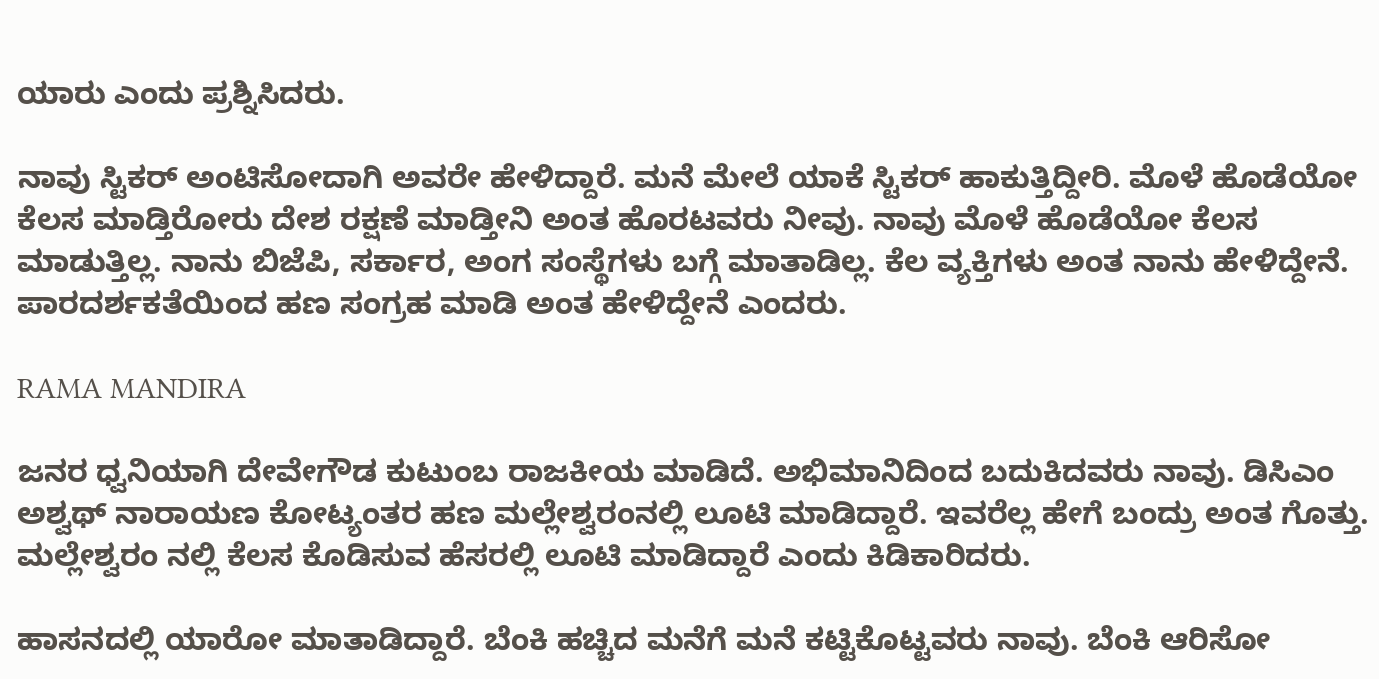ಯಾರು ಎಂದು ಪ್ರಶ್ನಿಸಿದರು.

ನಾವು ಸ್ಟಿಕರ್ ಅಂಟಿಸೋದಾಗಿ ಅವರೇ ಹೇಳಿದ್ದಾರೆ. ಮನೆ ಮೇಲೆ ಯಾಕೆ ಸ್ಟಿಕರ್ ಹಾಕುತ್ತಿದ್ದೀರಿ. ಮೊಳೆ ಹೊಡೆಯೋ ಕೆಲಸ ಮಾಡ್ತಿರೋರು ದೇಶ ರಕ್ಷಣೆ ಮಾಡ್ತೀನಿ ಅಂತ ಹೊರಟವರು ನೀವು. ನಾವು ಮೊಳೆ ಹೊಡೆಯೋ ಕೆಲಸ ಮಾಡುತ್ತಿಲ್ಲ. ನಾನು ಬಿಜೆಪಿ, ಸರ್ಕಾರ, ಅಂಗ ಸಂಸ್ಥೆಗಳು ಬಗ್ಗೆ ಮಾತಾಡಿಲ್ಲ. ಕೆಲ ವ್ಯಕ್ತಿಗಳು ಅಂತ ನಾನು ಹೇಳಿದ್ದೇನೆ. ಪಾರದರ್ಶಕತೆಯಿಂದ ಹಣ ಸಂಗ್ರಹ ಮಾಡಿ ಅಂತ ಹೇಳಿದ್ದೇನೆ ಎಂದರು.

RAMA MANDIRA

ಜನರ ಧ್ವನಿಯಾಗಿ ದೇವೇಗೌಡ ಕುಟುಂಬ ರಾಜಕೀಯ ಮಾಡಿದೆ. ಅಭಿಮಾನಿದಿಂದ ಬದುಕಿದವರು ನಾವು. ಡಿಸಿಎಂ ಅಶ್ವಥ್ ನಾರಾಯಣ ಕೋಟ್ಯಂತರ ಹಣ ಮಲ್ಲೇಶ್ವರಂನಲ್ಲಿ ಲೂಟಿ ಮಾಡಿದ್ದಾರೆ. ಇವರೆಲ್ಲ ಹೇಗೆ ಬಂದ್ರು ಅಂತ ಗೊತ್ತು. ಮಲ್ಲೇಶ್ವರಂ ನಲ್ಲಿ ಕೆಲಸ ಕೊಡಿಸುವ ಹೆಸರಲ್ಲಿ ಲೂಟಿ ಮಾಡಿದ್ದಾರೆ ಎಂದು ಕಿಡಿಕಾರಿದರು.

ಹಾಸನದಲ್ಲಿ ಯಾರೋ ಮಾತಾಡಿದ್ದಾರೆ. ಬೆಂಕಿ ಹಚ್ಚಿದ ಮನೆಗೆ ಮನೆ ಕಟ್ಟಿಕೊಟ್ಟವರು ನಾವು. ಬೆಂಕಿ ಆರಿಸೋ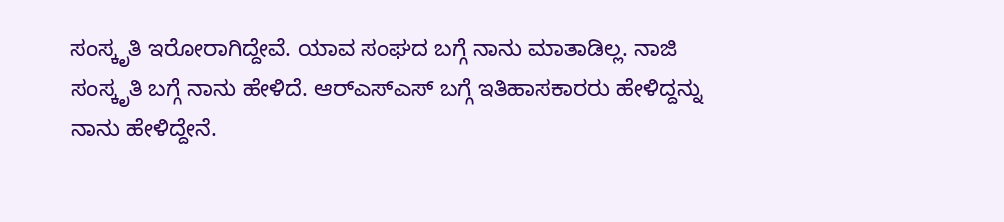ಸಂಸ್ಕೃತಿ ಇರೋರಾಗಿದ್ದೇವೆ. ಯಾವ ಸಂಘದ ಬಗ್ಗೆ ನಾನು ಮಾತಾಡಿಲ್ಲ. ನಾಜಿ ಸಂಸ್ಕೃತಿ ಬಗ್ಗೆ ನಾನು ಹೇಳಿದೆ. ಆರ್‍ಎಸ್‍ಎಸ್ ಬಗ್ಗೆ ಇತಿಹಾಸಕಾರರು ಹೇಳಿದ್ದನ್ನು ನಾನು ಹೇಳಿದ್ದೇನೆ.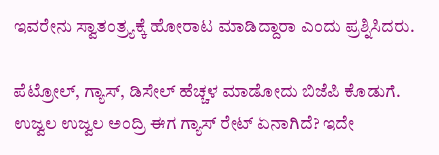ಇವರೇನು ಸ್ವಾತಂತ್ರ್ಯಕ್ಕೆ ಹೋರಾಟ ಮಾಡಿದ್ದಾರಾ ಎಂದು ಪ್ರಶ್ನಿಸಿದರು.

ಪೆಟ್ರೋಲ್, ಗ್ಯಾಸ್, ಡಿಸೇಲ್ ಹೆಚ್ಚಳ ಮಾಡೋದು ಬಿಜೆಪಿ ಕೊಡುಗೆ. ಉಜ್ವಲ ಉಜ್ವಲ ಅಂದ್ರಿ ಈಗ ಗ್ಯಾಸ್ ರೇಟ್ ಏನಾಗಿದೆ? ಇದೇ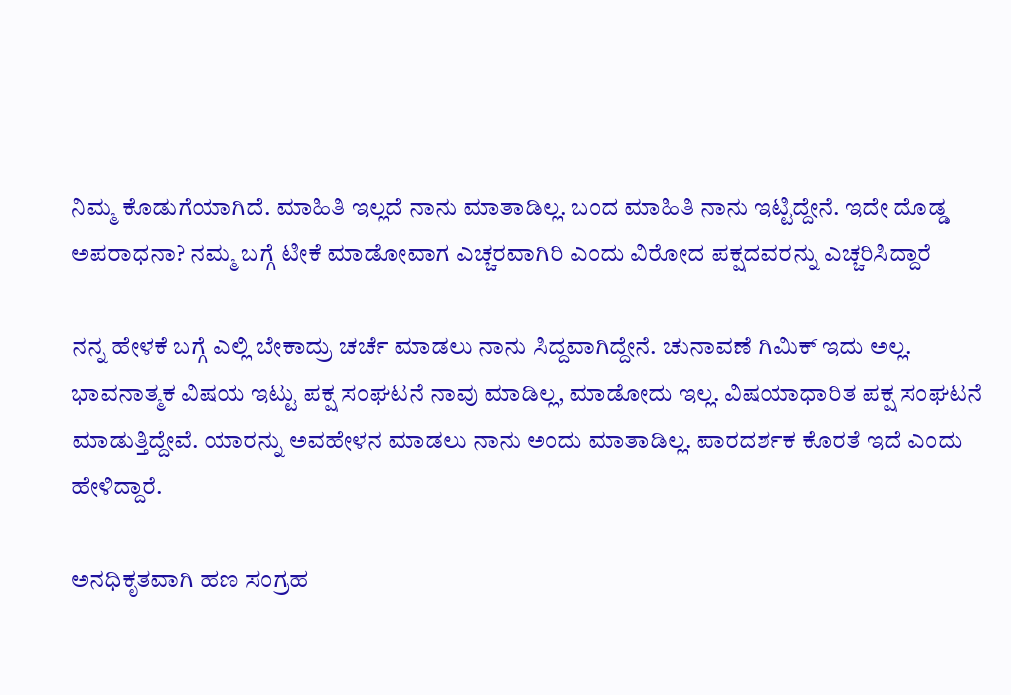ನಿಮ್ಮ ಕೊಡುಗೆಯಾಗಿದೆ. ಮಾಹಿತಿ ಇಲ್ಲದೆ ನಾನು ಮಾತಾಡಿಲ್ಲ. ಬಂದ ಮಾಹಿತಿ ನಾನು ಇಟ್ಟಿದ್ದೇನೆ. ಇದೇ ದೊಡ್ಡ ಅಪರಾಧನಾ? ನಮ್ಮ ಬಗ್ಗೆ ಟೀಕೆ ಮಾಡೋವಾಗ ಎಚ್ಚರವಾಗಿರಿ ಎಂದು ವಿರೋದ ಪಕ್ಷದವರನ್ನು ಎಚ್ಚರಿಸಿದ್ದಾರೆ

ನನ್ನ ಹೇಳಕೆ ಬಗ್ಗೆ ಎಲ್ಲಿ ಬೇಕಾದ್ರು ಚರ್ಚೆ ಮಾಡಲು ನಾನು ಸಿದ್ದವಾಗಿದ್ದೇನೆ. ಚುನಾವಣೆ ಗಿಮಿಕ್ ಇದು ಅಲ್ಲ. ಭಾವನಾತ್ಮಕ ವಿಷಯ ಇಟ್ಟು ಪಕ್ಷ ಸಂಘಟನೆ ನಾವು ಮಾಡಿಲ್ಲ, ಮಾಡೋದು ಇಲ್ಲ. ವಿಷಯಾಧಾರಿತ ಪಕ್ಷ ಸಂಘಟನೆ ಮಾಡುತ್ತಿದ್ದೇವೆ. ಯಾರನ್ನು ಅವಹೇಳನ ಮಾಡಲು ನಾನು ಅಂದು ಮಾತಾಡಿಲ್ಲ. ಪಾರದರ್ಶಕ ಕೊರತೆ ಇದೆ ಎಂದು ಹೇಳಿದ್ದಾರೆ.

ಅನಧಿಕೃತವಾಗಿ ಹಣ ಸಂಗ್ರಹ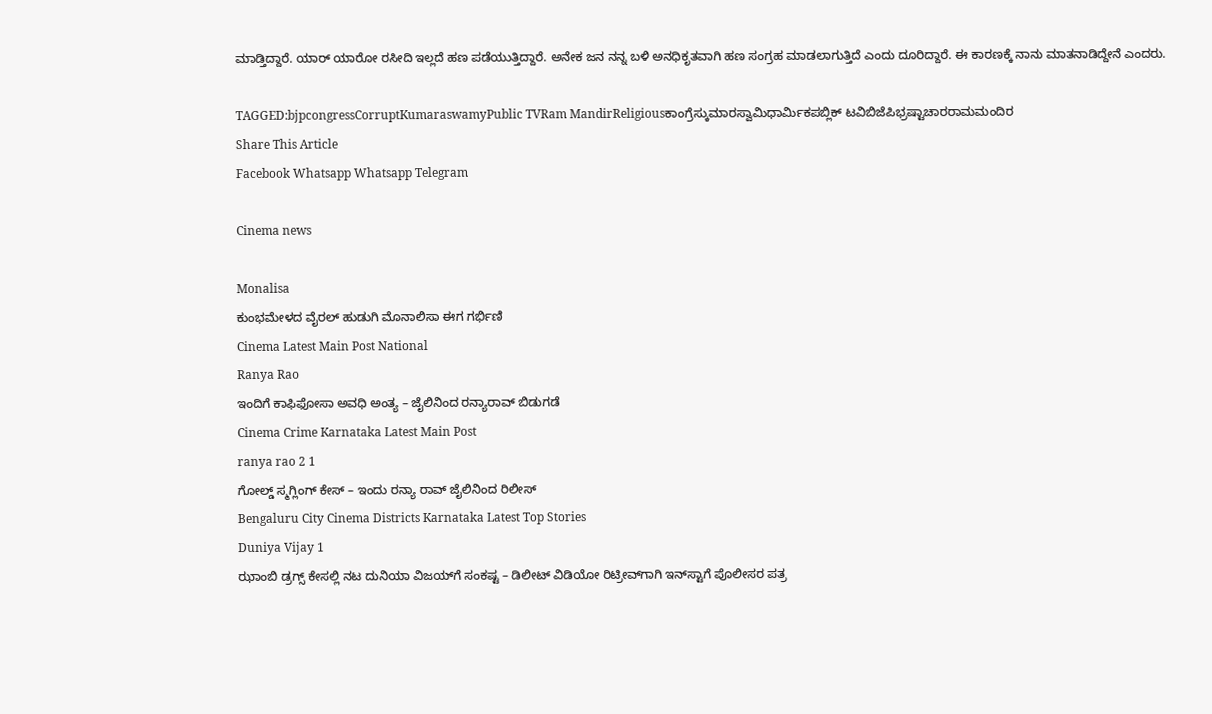ಮಾಡ್ತಿದ್ದಾರೆ. ಯಾರ್ ಯಾರೋ ರಸೀದಿ ಇಲ್ಲದೆ ಹಣ ಪಡೆಯುತ್ತಿದ್ದಾರೆ. ಅನೇಕ ಜನ ನನ್ನ ಬಳಿ ಅನಧಿಕೃತವಾಗಿ ಹಣ ಸಂಗ್ರಹ ಮಾಡಲಾಗುತ್ತಿದೆ ಎಂದು ದೂರಿದ್ದಾರೆ. ಈ ಕಾರಣಕ್ಕೆ ನಾನು ಮಾತನಾಡಿದ್ದೇನೆ ಎಂದರು.

TAGGED:bjpcongressCorruptKumaraswamyPublic TVRam MandirReligiousಕಾಂಗ್ರೆಸ್ಕುಮಾರಸ್ವಾಮಿಧಾರ್ಮಿಕಪಬ್ಲಿಕ್ ಟವಿಬಿಜೆಪಿಭ್ರಷ್ಟಾಚಾರರಾಮಮಂದಿರ
Share This Article
Facebook Whatsapp Whatsapp Telegram

Cinema news

Monalisa
ಕುಂಭಮೇಳದ ವೈರಲ್ ಹುಡುಗಿ ಮೊನಾಲಿಸಾ ಈಗ ಗರ್ಭಿಣಿ
Cinema Latest Main Post National
Ranya Rao
ಇಂದಿಗೆ ಕಾಫಿಫೋಸಾ ಅವಧಿ ಅಂತ್ಯ – ಜೈಲಿನಿಂದ ರನ್ಯಾರಾವ್‌ ಬಿಡುಗಡೆ
Cinema Crime Karnataka Latest Main Post
ranya rao 2 1
ಗೋಲ್ಡ್ ಸ್ಮಗ್ಲಿಂಗ್ ಕೇಸ್ – ಇಂದು ರನ್ಯಾ ರಾವ್ ಜೈಲಿನಿಂದ ರಿಲೀಸ್
Bengaluru City Cinema Districts Karnataka Latest Top Stories
Duniya Vijay 1
ಝಾಂಬಿ ಡ್ರಗ್ಸ್ ಕೇಸಲ್ಲಿ ನಟ ದುನಿಯಾ ವಿಜಯ್‌ಗೆ ಸಂಕಷ್ಟ – ಡಿಲೀಟ್ ವಿಡಿಯೋ ರಿಟ್ರೀವ್‌ಗಾಗಿ ಇನ್‌ಸ್ಟಾಗೆ ಪೊಲೀಸರ ಪತ್ರ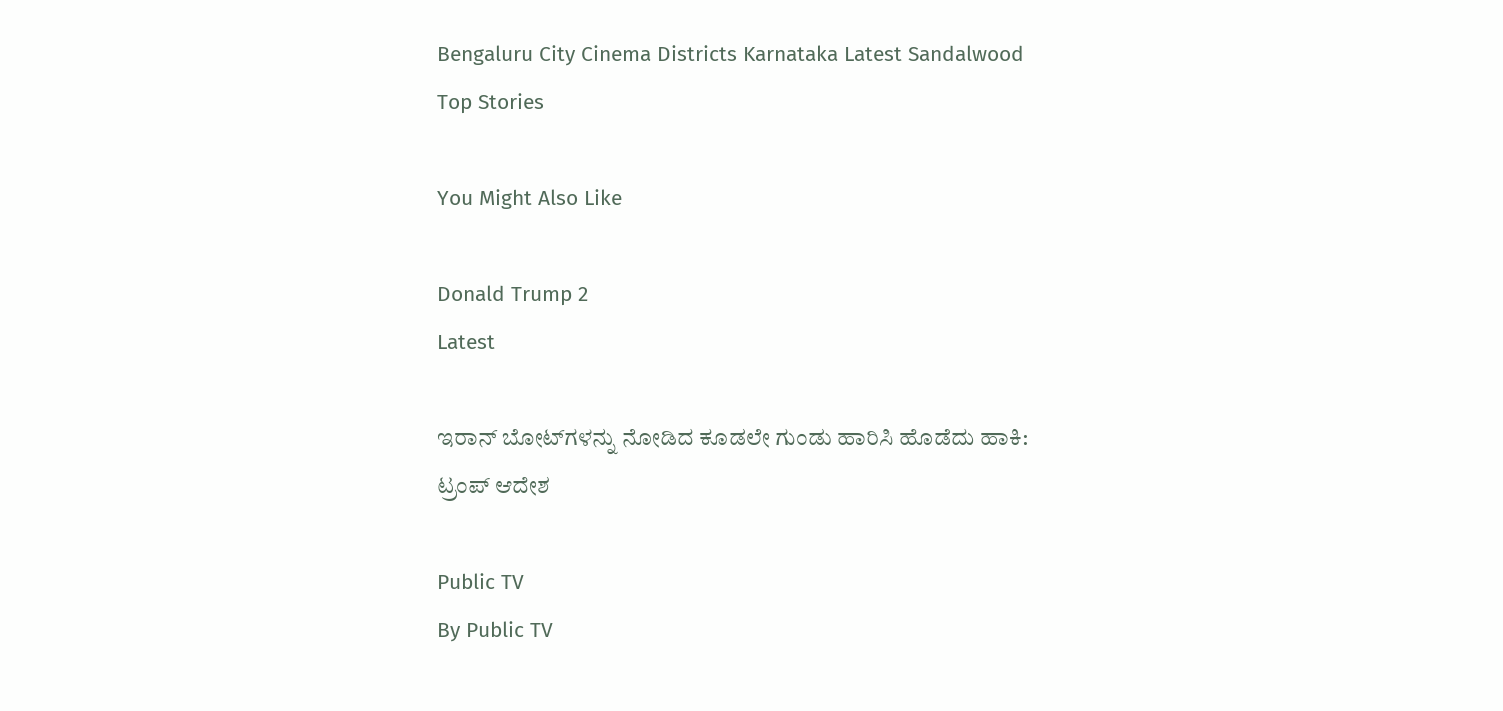Bengaluru City Cinema Districts Karnataka Latest Sandalwood Top Stories

You Might Also Like

Donald Trump 2
Latest

ಇರಾನ್‌ ಬೋಟ್‌ಗಳನ್ನು ನೋಡಿದ ಕೂಡಲೇ ಗುಂಡು ಹಾರಿಸಿ ಹೊಡೆದು ಹಾಕಿ: ಟ್ರಂಪ್‌ ಆದೇಶ

Public TV
By Public TV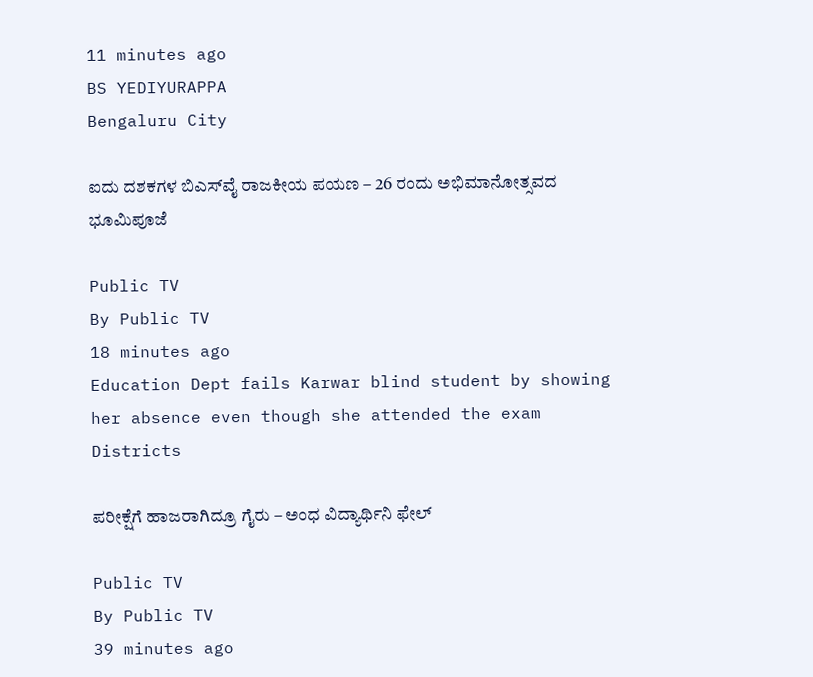11 minutes ago
BS YEDIYURAPPA
Bengaluru City

ಐದು ದಶಕಗಳ ಬಿಎಸ್‌ವೈ ರಾಜಕೀಯ ಪಯಣ – 26 ರಂದು ಅಭಿಮಾನೋತ್ಸವದ ಭೂಮಿಪೂಜೆ

Public TV
By Public TV
18 minutes ago
Education Dept fails Karwar blind student by showing her absence even though she attended the exam
Districts

ಪರೀಕ್ಷೆಗೆ ಹಾಜರಾಗಿದ್ರೂ ಗೈರು – ಅಂಧ ವಿದ್ಯಾರ್ಥಿನಿ ಫೇಲ್‌

Public TV
By Public TV
39 minutes ago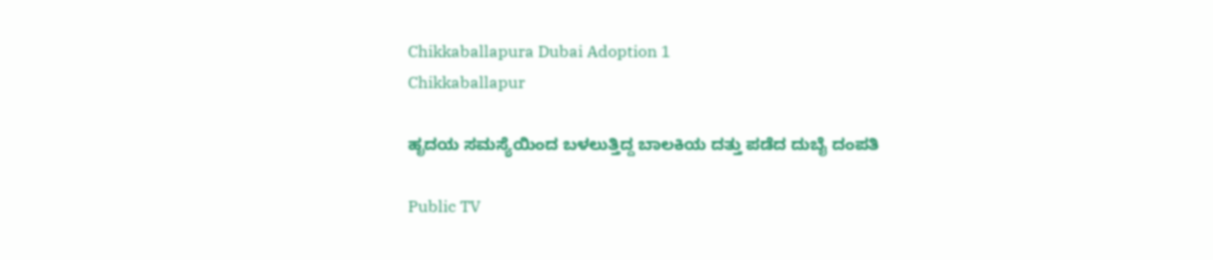Chikkaballapura Dubai Adoption 1
Chikkaballapur

ಹೃದಯ ಸಮಸ್ಯೆಯಿಂದ ಬಳಲುತ್ತಿದ್ದ ಬಾಲಕಿಯ ದತ್ತು ಪಡೆದ ದುಬೈ ದಂಪತಿ

Public TV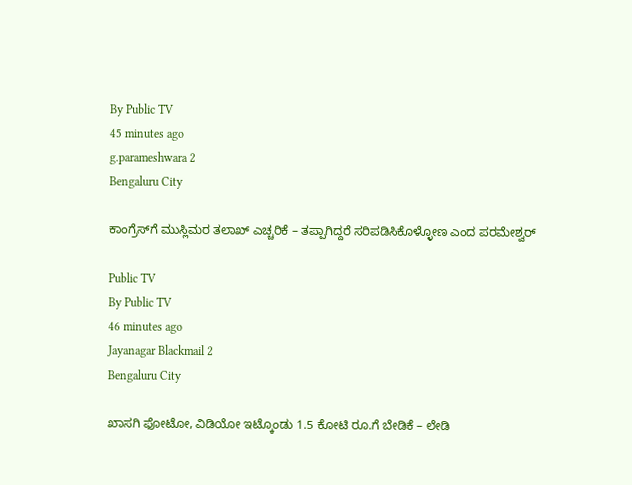By Public TV
45 minutes ago
g.parameshwara 2
Bengaluru City

ಕಾಂಗ್ರೆಸ್‌ಗೆ ಮುಸ್ಲಿಮರ ತಲಾಖ್‌ ಎಚ್ಚರಿಕೆ – ತಪ್ಪಾಗಿದ್ದರೆ ಸರಿಪಡಿಸಿಕೊಳ್ಳೋಣ ಎಂದ ಪರಮೇಶ್ವರ್‌

Public TV
By Public TV
46 minutes ago
Jayanagar Blackmail 2
Bengaluru City

ಖಾಸಗಿ ಫೋಟೋ, ವಿಡಿಯೋ ಇಟ್ಕೊಂಡು 1.5 ಕೋಟಿ ರೂ.ಗೆ ಬೇಡಿಕೆ – ಲೇಡಿ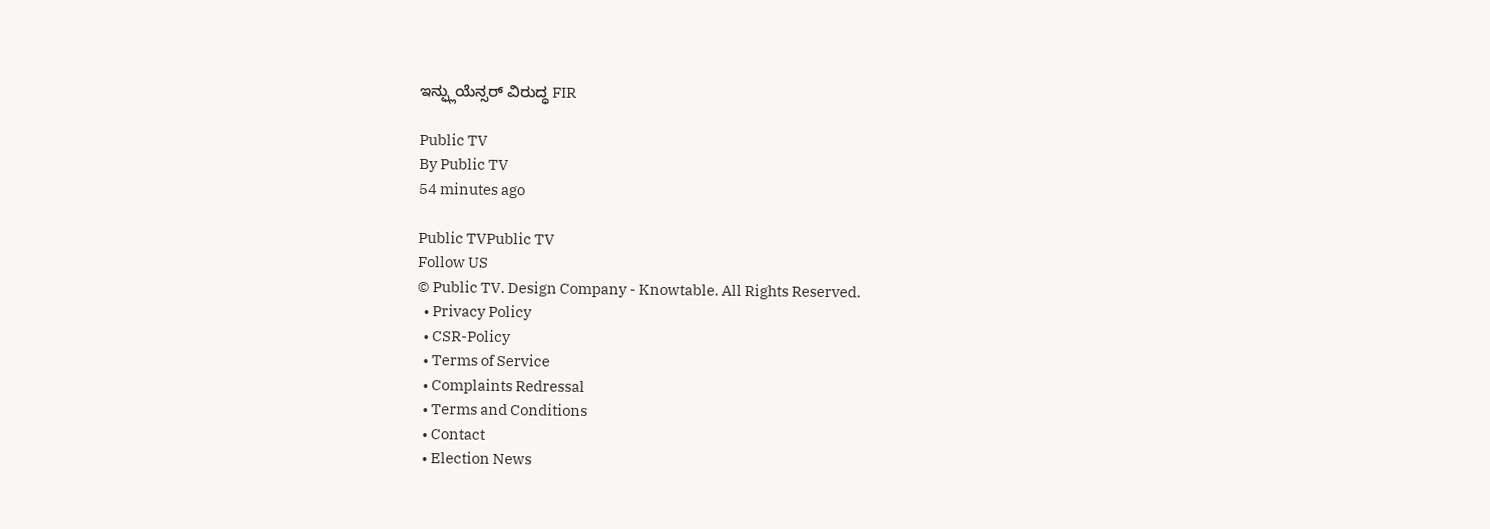ಇನ್ಫ್ಲುಯೆನ್ಸರ್‌ ವಿರುದ್ಧ FIR

Public TV
By Public TV
54 minutes ago

Public TVPublic TV
Follow US
© Public TV. Design Company - Knowtable. All Rights Reserved.
  • Privacy Policy
  • CSR-Policy
  • Terms of Service
  • Complaints Redressal
  • Terms and Conditions
  • Contact
  • Election News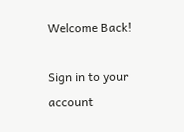Welcome Back!

Sign in to your account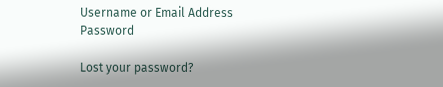Username or Email Address
Password

Lost your password?